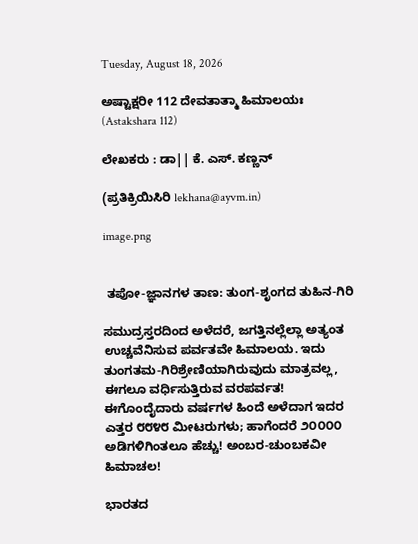Tuesday, August 18, 2026

ಅಷ್ಟಾಕ್ಷರೀ 112 ದೇವತಾತ್ಮಾ ಹಿಮಾಲಯಃ (Astakshara 112)

ಲೇಖಕರು : ಡಾ|| ಕೆ. ಎಸ್. ಕಣ್ಣನ್

(ಪ್ರತಿಕ್ರಿಯಿಸಿರಿ lekhana@ayvm.in)

image.png


 ತಪೋ-ಜ್ಞಾನಗಳ ತಾಣ: ತುಂಗ-ಶೃಂಗದ ತುಹಿನ-ಗಿರಿ

ಸಮುದ್ರಸ್ತರದಿಂದ ಅಳೆದರೆ, ಜಗತ್ತಿನಲ್ಲೆಲ್ಲಾ ಅತ್ಯಂತ ಉಚ್ಚವೆನಿಸುವ ಪರ್ವತವೇ ಹಿಮಾಲಯ. ಇದು ತುಂಗತಮ-ಗಿರಿಶ್ರೇಣಿಯಾಗಿರುವುದು ಮಾತ್ರವಲ್ಲ, ಈಗಲೂ ವರ್ಧಿಸುತ್ತಿರುವ ವರಪರ್ವತ! ಈಗೊಂದೈದಾರು ವರ್ಷಗಳ ಹಿಂದೆ ಅಳೆದಾಗ ಇದರ ಎತ್ತರ ೮೮೪೮ ಮೀಟರುಗಳು; ಹಾಗೆಂದರೆ ೨೦೦೦೦ ಅಡಿಗಳಿಗಿಂತಲೂ ಹೆಚ್ಚು! ಅಂಬರ-ಚುಂಬಕವೀ ಹಿಮಾಚಲ!

ಭಾರತದ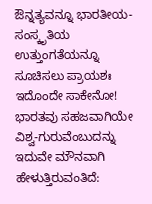ಔನ್ನತ್ಯವನ್ನೂ ಭಾರತೀಯ-ಸಂಸ್ಕೃತಿಯ ಉತ್ತುಂಗತೆಯನ್ನೂ ಸೂಚಿಸಲು ಪ್ರಾಯಶಃ ಇದೊಂದೇ ಸಾಕೇನೋ! ಭಾರತವು ಸಹಜವಾಗಿಯೇ ವಿಶ್ವ-ಗುರುವೆಂಬುದನ್ನು ಇದುವೇ ಮೌನವಾಗಿ ಹೇಳುತ್ತಿರುವಂತಿದೆ: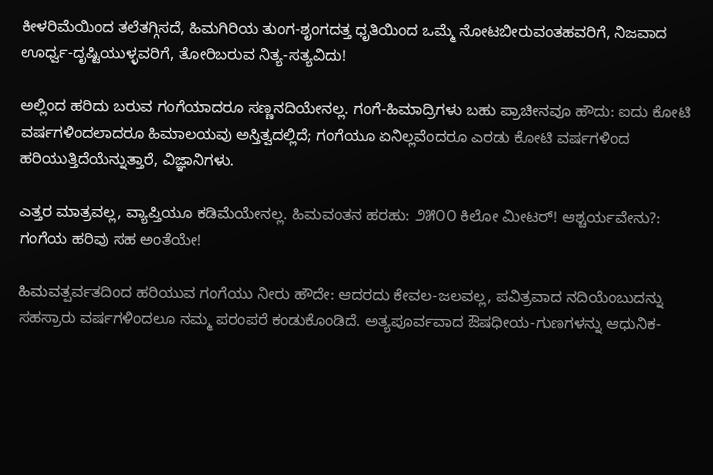ಕೀಳರಿಮೆಯಿಂದ ತಲೆತಗ್ಗಿಸದೆ, ಹಿಮಗಿರಿಯ ತುಂಗ-ಶೃಂಗದತ್ತ ಧೃತಿಯಿಂದ ಒಮ್ಮೆ ನೋಟಬೀರುವಂತಹವರಿಗೆ, ನಿಜವಾದ ಊರ್ಧ್ವ-ದೃಷ್ಟಿಯುಳ್ಳವರಿಗೆ, ತೋರಿಬರುವ ನಿತ್ಯ-ಸತ್ಯವಿದು!

ಅಲ್ಲಿಂದ ಹರಿದು ಬರುವ ಗಂಗೆಯಾದರೂ ಸಣ್ಣನದಿಯೇನಲ್ಲ. ಗಂಗೆ-ಹಿಮಾದ್ರಿಗಳು ಬಹು ಪ್ರಾಚೀನವೂ ಹೌದು: ಐದು ಕೋಟಿ ವರ್ಷಗಳಿಂದಲಾದರೂ ಹಿಮಾಲಯವು ಅಸ್ತಿತ್ವದಲ್ಲಿದೆ; ಗಂಗೆಯೂ ಏನಿಲ್ಲವೆಂದರೂ ಎರಡು ಕೋಟಿ ವರ್ಷಗಳಿಂದ ಹರಿಯುತ್ತಿದೆಯೆನ್ನುತ್ತಾರೆ, ವಿಜ್ಞಾನಿಗಳು.

ಎತ್ತರ ಮಾತ್ರವಲ್ಲ, ವ್ಯಾಪ್ತಿಯೂ ಕಡಿಮೆಯೇನಲ್ಲ. ಹಿಮವಂತನ ಹರಹು: ೨೫೦೦ ಕಿಲೋ ಮೀಟರ್! ಆಶ್ಚರ್ಯವೇನು?: ಗಂಗೆಯ ಹರಿವು ಸಹ ಅಂತೆಯೇ!

ಹಿಮವತ್ಪರ್ವತದಿಂದ ಹರಿಯುವ ಗಂಗೆಯು ನೀರು ಹೌದೇ: ಆದರದು ಕೇವಲ-ಜಲವಲ್ಲ, ಪವಿತ್ರವಾದ ನದಿಯೆಂಬುದನ್ನು ಸಹಸ್ರಾರು ವರ್ಷಗಳಿಂದಲೂ ನಮ್ಮ ಪರಂಪರೆ ಕಂಡುಕೊಂಡಿದೆ. ಅತ್ಯಪೂರ್ವವಾದ ಔಷಧೀಯ-ಗುಣಗಳನ್ನು ಆಧುನಿಕ-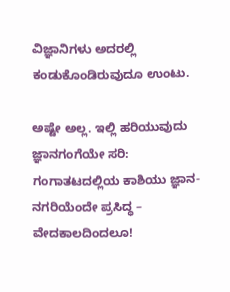ವಿಜ್ಞಾನಿಗಳು ಅದರಲ್ಲಿ ಕಂಡುಕೊಂಡಿರುವುದೂ ಉಂಟು.

ಅಷ್ಟೇ ಅಲ್ಲ. ಇಲ್ಲಿ ಹರಿಯುವುದು ಜ್ಞಾನಗಂಗೆಯೇ ಸರಿ: ಗಂಗಾತಟದಲ್ಲಿಯ ಕಾಶಿಯು ಜ್ಞಾನ-ನಗರಿಯೆಂದೇ ಪ್ರಸಿದ್ಧ – ವೇದಕಾಲದಿಂದಲೂ!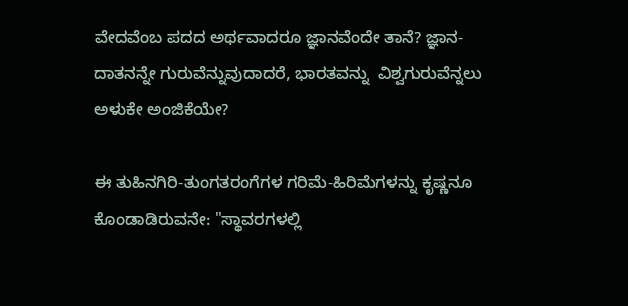ವೇದವೆಂಬ ಪದದ ಅರ್ಥವಾದರೂ ಜ್ಞಾನವೆಂದೇ ತಾನೆ? ಜ್ಞಾನ-ದಾತನನ್ನೇ ಗುರುವೆನ್ನುವುದಾದರೆ, ಭಾರತವನ್ನು  ವಿಶ್ವಗುರುವೆನ್ನಲು ಅಳುಕೇ ಅಂಜಿಕೆಯೇ?

ಈ ತುಹಿನಗಿರಿ-ತುಂಗತರಂಗೆಗಳ ಗರಿಮೆ-ಹಿರಿಮೆಗಳನ್ನು ಕೃಷ್ಣನೂ ಕೊಂಡಾಡಿರುವನೇ: "ಸ್ಥಾವರಗಳಲ್ಲಿ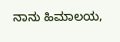ನಾನು ಹಿಮಾಲಯ,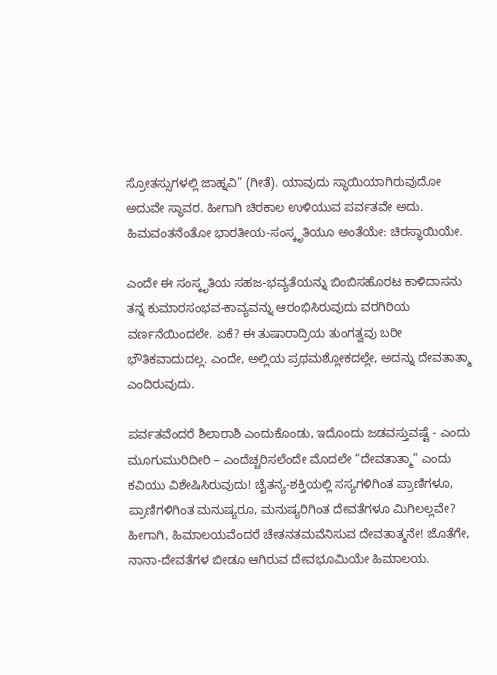ಸ್ರೋತಸ್ಸುಗಳಲ್ಲಿ ಜಾಹ್ನವಿ” (ಗೀತೆ). ಯಾವುದು ಸ್ಥಾಯಿಯಾಗಿರುವುದೋ ಅದುವೇ ಸ್ಥಾವರ. ಹೀಗಾಗಿ ಚಿರಕಾಲ ಉಳಿಯುವ ಪರ್ವತವೇ ಅದು. ಹಿಮವಂತನೆಂತೋ ಭಾರತೀಯ-ಸಂಸ್ಕೃತಿಯೂ ಅಂತೆಯೇ: ಚಿರಸ್ಥಾಯಿಯೇ.

ಎಂದೇ ಈ ಸಂಸ್ಕೃತಿಯ ಸಹಜ-ಭವ್ಯತೆಯನ್ನು ಬಿಂಬಿಸಹೊರಟ ಕಾಳಿದಾಸನು ತನ್ನ ಕುಮಾರಸಂಭವ-ಕಾವ್ಯವನ್ನು ಆರಂಭಿಸಿರುವುದು ವರಗಿರಿಯ ವರ್ಣನೆಯಿಂದಲೇ. ಏಕೆ? ಈ ತುಷಾರಾದ್ರಿಯ ತುಂಗತ್ವವು ಬರೀ ಭೌತಿಕವಾದುದಲ್ಲ. ಎಂದೇ, ಅಲ್ಲಿಯ ಪ್ರಥಮಶ್ಲೋಕದಲ್ಲೇ, ಅದನ್ನು ದೇವತಾತ್ಮಾ ಎಂದಿರುವುದು.

ಪರ್ವತವೆಂದರೆ ಶಿಲಾರಾಶಿ ಎಂದುಕೊಂಡು, ಇದೊಂದು ಜಡವಸ್ತುವಷ್ಟೆ - ಎಂದು ಮೂಗುಮುರಿದೀರಿ – ಎಂದೆಚ್ಚರಿಸಲೆಂದೇ ಮೊದಲೇ “ದೇವತಾತ್ಮಾ” ಎಂದು ಕವಿಯು ವಿಶೇಷಿಸಿರುವುದು! ಚೈತನ್ಯ-ಶಕ್ತಿಯಲ್ಲಿ ಸಸ್ಯಗಳಿಗಿಂತ ಪ್ರಾಣಿಗಳೂ, ಪ್ರಾಣಿಗಳಿಗಿಂತ ಮನುಷ್ಯರೂ, ಮನುಷ್ಯರಿಗಿಂತ ದೇವತೆಗಳೂ ಮಿಗಿಲಲ್ಲವೇ? ಹೀಗಾಗಿ, ಹಿಮಾಲಯವೆಂದರೆ ಚೇತನತಮವೆನಿಸುವ ದೇವತಾತ್ಮನೇ! ಜೊತೆಗೇ, ನಾನಾ-ದೇವತೆಗಳ ಬೀಡೂ ಆಗಿರುವ ದೇವಭೂಮಿಯೇ ಹಿಮಾಲಯ.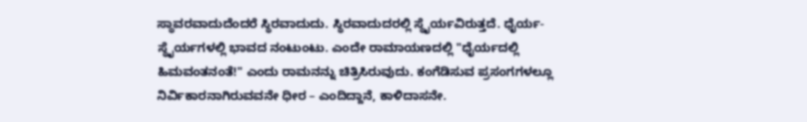ಸ್ಥಾವರವಾದುದೆಂದರೆ ಸ್ಥಿರವಾದುದು. ಸ್ಥಿರವಾದುದರಲ್ಲಿ ಸ್ಥೈರ್ಯವಿರುತ್ತದೆ. ಧೈರ್ಯ-ಸ್ಥೈರ್ಯಗಳಲ್ಲಿ ಭಾವದ ನಂಟುಂಟು. ಎಂದೇ ರಾಮಾಯಣದಲ್ಲಿ "ಧೈರ್ಯದಲ್ಲಿ ಹಿಮವಂತನಂತೆ!" ಎಂದು ರಾಮನನ್ನು ಚಿತ್ರಿಸಿರುವುದು. ಕಂಗೆಡಿಸುವ ಪ್ರಸಂಗಗಳಲ್ಲೂ ನಿರ್ವಿಕಾರನಾಗಿರುವವನೇ ಧೀರ – ಎಂದಿದ್ದಾನೆ, ಕಾಳಿದಾಸನೇ.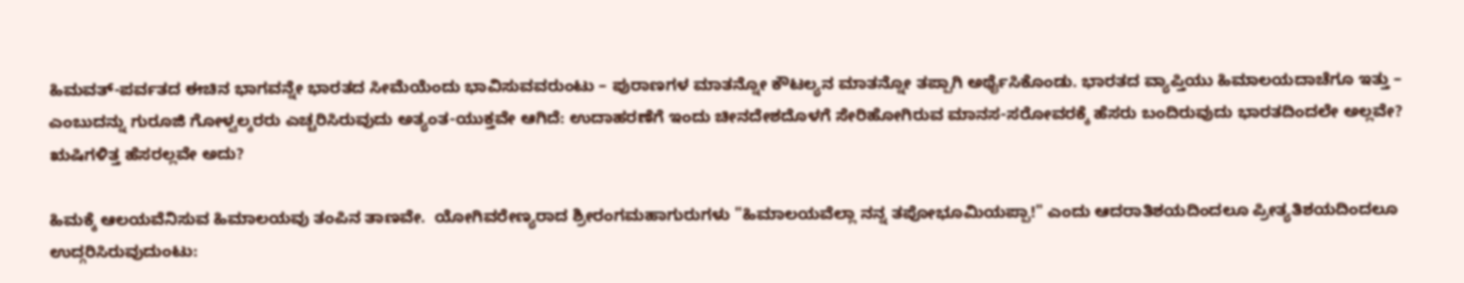ಹಿಮವತ್-ಪರ್ವತದ ಈಚಿನ ಭಾಗವನ್ನೇ ಭಾರತದ ಸೀಮೆಯೆಂದು ಭಾವಿಸುವವರುಂಟು – ಪುರಾಣಗಳ ಮಾತನ್ನೋ ಕೌಟಲ್ಯನ ಮಾತನ್ನೋ ತಪ್ಪಾಗಿ ಅರ್ಥೈಸಿಕೊಂಡು. ಭಾರತದ ವ್ಯಾಪ್ತಿಯು ಹಿಮಾಲಯದಾಚೆಗೂ ಇತ್ತು – ಎಂಬುದನ್ನು ಗುರೂಜಿ ಗೋಳ್ವಲ್ಕರರು ಎಚ್ಚರಿಸಿರುವುದು ಅತ್ಯಂತ-ಯುಕ್ತವೇ ಆಗಿದೆ: ಉದಾಹರಣೆಗೆ ಇಂದು ಚೀನದೇಶದೊಳಗೆ ಸೇರಿಹೋಗಿರುವ ಮಾನಸ-ಸರೋವರಕ್ಕೆ ಹೆಸರು ಬಂದಿರುವುದು ಭಾರತದಿಂದಲೇ ಅಲ್ಲವೇ? ಋಷಿಗಳಿತ್ತ ಹೆಸರಲ್ಲವೇ ಅದು?

ಹಿಮಕ್ಕೆ ಆಲಯವೆನಿಸುವ ಹಿಮಾಲಯವು ತಂಪಿನ ತಾಣವೇ.  ಯೋಗಿವರೇಣ್ಯರಾದ ಶ್ರೀರಂಗಮಹಾಗುರುಗಳು "ಹಿಮಾಲಯವೆಲ್ಲಾ ನನ್ನ ತಪೋಭೂಮಿಯಪ್ಪಾ!" ಎಂದು ಆದರಾತಿಶಯದಿಂದಲೂ ಪ್ರೀತ್ಯತಿಶಯದಿಂದಲೂ ಉದ್ಗರಿಸಿರುವುದುಂಟು: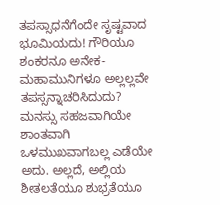ತಪಸ್ಸಾಧನೆಗೆಂದೇ ಸೃಷ್ಟವಾದ ಭೂಮಿಯದು! ಗೌರಿಯೂ ಶಂಕರನೂ ಅನೇಕ-ಮಹಾಮುನಿಗಳೂ ಅಲ್ಲಲ್ಲವೇ ತಪಸ್ಸನ್ನಾಚರಿಸಿದುದು? ಮನಸ್ಸು ಸಹಜವಾಗಿಯೇ ಶಾಂತವಾಗಿ ಒಳಮುಖವಾಗಬಲ್ಲ ಎಡೆಯೇ ಅದು. ಅಲ್ಲದೆ, ಅಲ್ಲಿಯ ಶೀತಲತೆಯೂ ಶುಭ್ರತೆಯೂ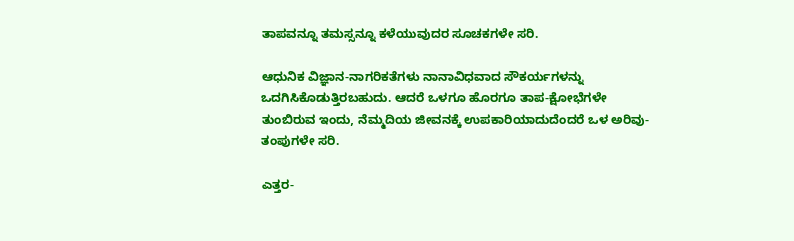ತಾಪವನ್ನೂ ತಮಸ್ಸನ್ನೂ ಕಳೆಯುವುದರ ಸೂಚಕಗಳೇ ಸರಿ.

ಆಧುನಿಕ ವಿಜ್ಞಾನ-ನಾಗರಿಕತೆಗಳು ನಾನಾವಿಧವಾದ ಸೌಕರ್ಯಗಳನ್ನು ಒದಗಿಸಿಕೊಡುತ್ತಿರಬಹುದು. ಆದರೆ ಒಳಗೂ ಹೊರಗೂ ತಾಪ-ಕ್ಷೋಭೆಗಳೇ ತುಂಬಿರುವ ಇಂದು, ನೆಮ್ಮದಿಯ ಜೀವನಕ್ಕೆ ಉಪಕಾರಿಯಾದುದೆಂದರೆ ಒಳ ಅರಿವು-ತಂಪುಗಳೇ ಸರಿ.

ಎತ್ತರ-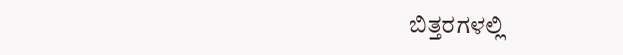ಬಿತ್ತರಗಳಲ್ಲಿ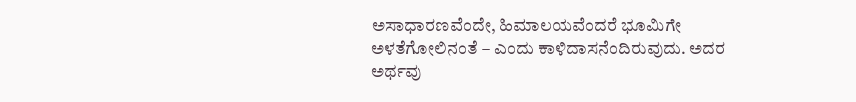ಅಸಾಧಾರಣವೆಂದೇ, ಹಿಮಾಲಯವೆಂದರೆ ಭೂಮಿಗೇ ಅಳತೆಗೋಲಿನಂತೆ – ಎಂದು ಕಾಳಿದಾಸನೆಂದಿರುವುದು. ಅದರ ಅರ್ಥವು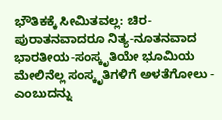ಭೌತಿಕಕ್ಕೆ ಸೀಮಿತವಲ್ಲ: ಚಿರ-ಪುರಾತನವಾದರೂ ನಿತ್ಯ-ನೂತನವಾದ ಭಾರತೀಯ-ಸಂಸ್ಕೃತಿಯೇ ಭೂಮಿಯ ಮೇಲಿನೆಲ್ಲ ಸಂಸ್ಕೃತಿಗಳಿಗೆ ಅಳತೆಗೋಲು - ಎಂಬುದನ್ನು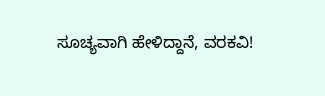ಸೂಚ್ಯವಾಗಿ ಹೇಳಿದ್ದಾನೆ, ವರಕವಿ!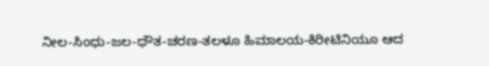ನೀಲ-ಸಿಂಧು-ಜಲ-ಧೌತ-ಚರಣ-ತಲಳೂ ಹಿಮಾಲಯ-ಕಿರೀಟಿನಿಯೂ ಆದ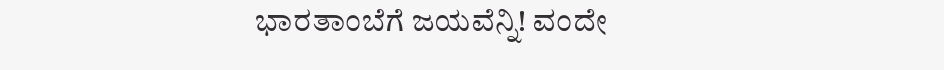ಭಾರತಾಂಬೆಗೆ ಜಯವೆನ್ನಿ! ವಂದೇ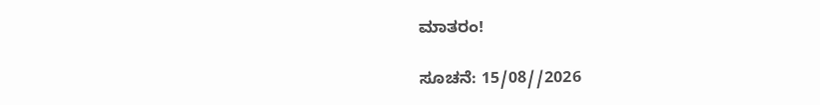ಮಾತರಂ!

ಸೂಚನೆ: 15/08//2026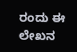ರಂದು ಈ ಲೇಖನ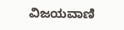ವಿಜಯವಾಣಿ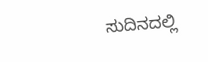ಸುದಿನದಲ್ಲಿ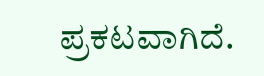ಪ್ರಕಟವಾಗಿದೆ.